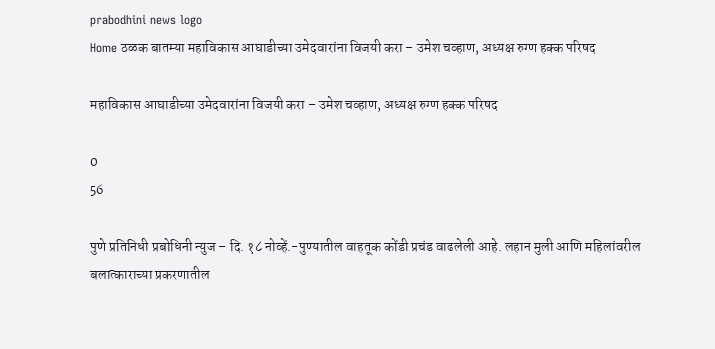prabodhini news logo
Home ठळक बातम्या महाविकास आघाडीच्या उमेदवारांना विजयी करा – उमेश चव्हाण, अध्यक्ष रुग्ण हक्क परिषद

महाविकास आघाडीच्या उमेदवारांना विजयी करा – उमेश चव्हाण, अध्यक्ष रुग्ण हक्क परिषद

0
56

पुणे प्रतिनिधी प्रबोधिनी न्युज – दि. १८ नोव्हें.-पुण्यातील वाहतूक कोंडी प्रचंड वाढलेली आहे. लहान मुली आणि महिलांवरील बलात्काराच्या प्रकरणातील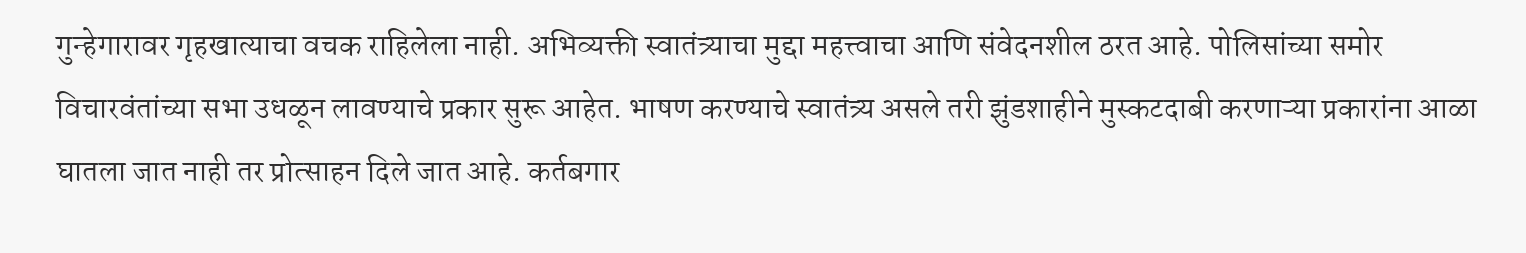गुन्हेगारावर गृहखात्याचा वचक राहिलेला नाही. अभिव्यक्ती स्वातंत्र्याचा मुद्दा महत्त्वाचा आणि संवेदनशील ठरत आहे. पोलिसांच्या समोर विचारवंतांच्या सभा उधळून लावण्याचे प्रकार सुरू आहेत. भाषण करण्याचे स्वातंत्र्य असले तरी झुंडशाहीने मुस्कटदाबी करणाऱ्या प्रकारांना आळा घातला जात नाही तर प्रोत्साहन दिले जात आहे. कर्तबगार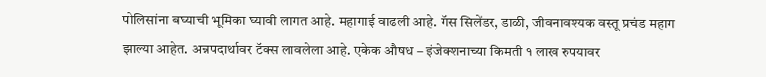पोलिसांना बघ्याची भूमिका घ्यावी लागत आहे. महागाई वाढली आहे. गॅस सिलेंडर, डाळी, जीवनावश्यक वस्तू प्रचंड महाग झाल्या आहेत. अन्नपदार्थावर टॅक्स लावलेला आहे. एकेक औषध – इंजेक्शनाच्या किमती १ लाख रुपयावर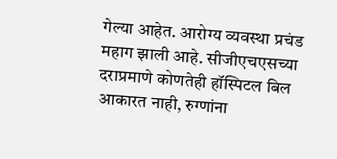गेल्या आहेत. आरोग्य व्यवस्था प्रचंड महाग झाली आहे. सीजीएचएसच्या दराप्रमाणे कोणतेही हॉस्पिटल बिल आकारत नाही, रुग्णांना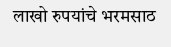लाखो रुपयांचे भरमसाठ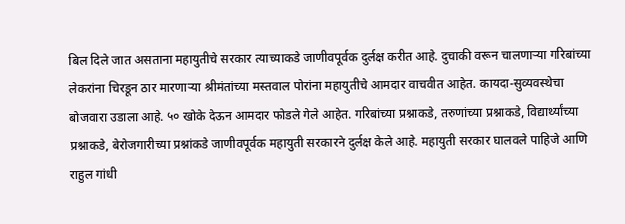बिल दिले जात असताना महायुतीचे सरकार त्याच्याकडे जाणीवपूर्वक दुर्लक्ष करीत आहे. दुचाकी वरून चालणाऱ्या गरिबांच्या लेकरांना चिरडून ठार मारणाऱ्या श्रीमंतांच्या मस्तवाल पोरांना महायुतीचे आमदार वाचवीत आहेत. कायदा-सुव्यवस्थेचा बोजवारा उडाला आहे. ५० खोके देऊन आमदार फोडले गेले आहेत. गरिबांच्या प्रश्नाकडे, तरुणांच्या प्रश्नाकडे, विद्यार्थ्यांच्या प्रश्नाकडे, बेरोजगारीच्या प्रश्नांकडे जाणीवपूर्वक महायुती सरकारने दुर्लक्ष केले आहे. महायुती सरकार घालवले पाहिजे आणि राहुल गांधी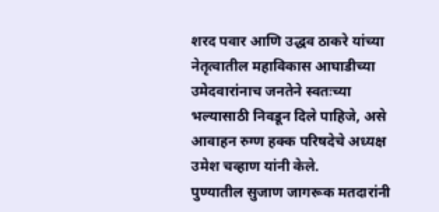शरद पवार आणि उद्धव ठाकरे यांच्या नेतृत्वातील महाविकास आघाडीच्या उमेदवारांनाच जनतेने स्वतःच्या भल्यासाठी निवडून दिले पाहिजे, असे आवाहन रुग्ण हक्क परिषदेचे अध्यक्ष उमेश चव्हाण यांनी केले.
पुण्यातील सुजाण जागरूक मतदारांनी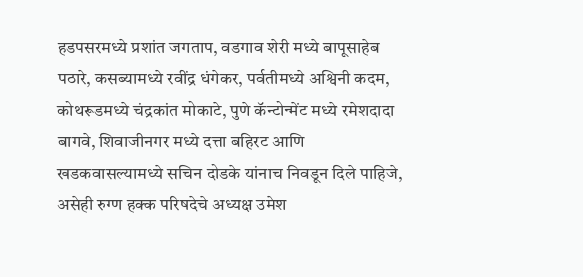हडपसरमध्ये प्रशांत जगताप, वडगाव शेरी मध्ये बापूसाहेब पठारे, कसब्यामध्ये रवींद्र धंगेकर, पर्वतीमध्ये अश्विनी कदम, कोथरूडमध्ये चंद्रकांत मोकाटे, पुणे कॅन्टोन्मेंट मध्ये रमेशदादा बागवे, शिवाजीनगर मध्ये दत्ता बहिरट आणि खडकवासल्यामध्ये सचिन दोडके यांनाच निवडून दिले पाहिजे, असेही रुग्ण हक्क परिषदेचे अध्यक्ष उमेश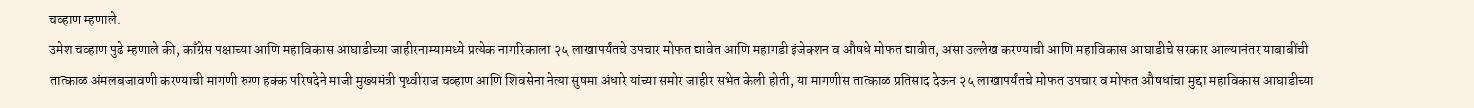चव्हाण म्हणाले.
उमेश चव्हाण पुढे म्हणाले की, काँग्रेस पक्षाच्या आणि महाविकास आघाडीच्या जाहीरनाम्यामध्ये प्रत्येक नागरिकाला २५ लाखापर्यंतचे उपचार मोफत द्यावेत आणि महागडी इंजेक्शन व औषधे मोफत द्यावीत, असा उल्लेख करण्याची आणि महाविकास आघाडीचे सरकार आल्यानंतर याबाबींची तात्काळ अंमलबजावणी करण्याची मागणी रुग्ण हक्क परिषदेने माजी मुख्यमंत्री पृथ्वीराज चव्हाण आणि शिवसेना नेत्या सुषमा अंधारे यांच्या समोर जाहीर सभेत केली होती, या मागणीस तात्काळ प्रतिसाद देऊन २५ लाखापर्यंतचे मोफत उपचार व मोफत औषधांचा मुद्दा महाविकास आघाडीच्या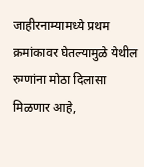जाहीरनाम्यामध्ये प्रथम क्रमांकावर घेतल्यामुळे येथील रुग्णांना मोठा दिलासा मिळणार आहे,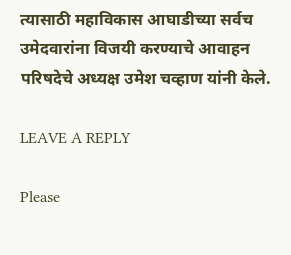त्यासाठी महाविकास आघाडीच्या सर्वच उमेदवारांना विजयी करण्याचे आवाहन परिषदेचे अध्यक्ष उमेश चव्हाण यांनी केले.

LEAVE A REPLY

Please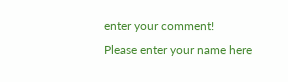enter your comment!
Please enter your name here